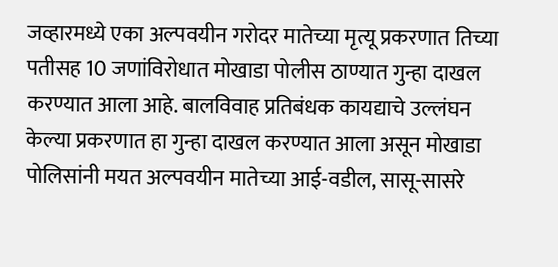जव्हारमध्ये एका अल्पवयीन गरोदर मातेच्या मृत्यू प्रकरणात तिच्या पतीसह 10 जणांविरोधात मोखाडा पोलीस ठाण्यात गुन्हा दाखल करण्यात आला आहे. बालविवाह प्रतिबंधक कायद्याचे उल्लंघन केल्या प्रकरणात हा गुन्हा दाखल करण्यात आला असून मोखाडा पोलिसांनी मयत अल्पवयीन मातेच्या आई-वडील, सासू-सासरे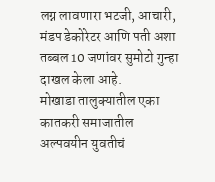लग्न लावणारा भटजी, आचारी, मंडप डेकोरेटर आणि पती अशा तब्बल 10 जणांवर सुमोटो गुन्हा दाखल केला आहे.
मोखाडा तालुक्यातील एका कातकरी समाजातील अल्पवयीन युवतीचं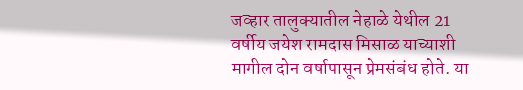जव्हार तालुक्यातील नेहाळे येथील 21 वर्षीय जयेश रामदास मिसाळ याच्याशी मागील दोन वर्षापासून प्रेमसंबंध होते. या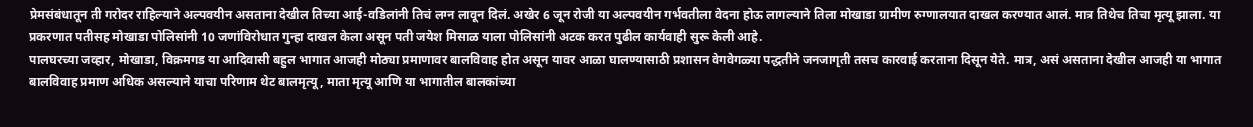प्रेमसंबंधातून ती गरोदर राहिल्याने अल्पवयीन असताना देखील तिच्या आई-वडिलांनी तिचं लग्न लावून दिलं. अखेर 6 जून रोजी या अल्पवयीन गर्भवतीला वेदना होऊ लागल्याने तिला मोखाडा ग्रामीण रुग्णालयात दाखल करण्यात आलं. मात्र तिथेच तिचा मृत्यू झाला. या प्रकरणात पतीसह मोखाडा पोलिसांनी 10 जणांविरोधात गुन्हा दाखल केला असून पती जयेश मिसाळ याला पोलिसांनी अटक करत पुढील कार्यवाही सुरू केली आहे.
पालघरच्या जव्हार, मोखाडा, विक्रमगड या आदिवासी बहुल भागात आजही मोठ्या प्रमाणावर बालविवाह होत असून यावर आळा घालण्यासाठी प्रशासन वेगवेगळ्या पद्धतीने जनजागृती तसच कारवाई करताना दिसून येते. मात्र, असं असताना देखील आजही या भागात बालविवाह प्रमाण अधिक असल्याने याचा परिणाम थेट बालमृत्यू, माता मृत्यू आणि या भागातील बालकांच्या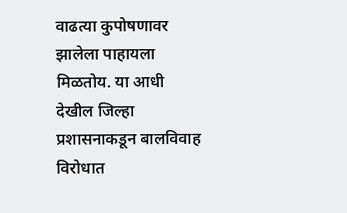वाढत्या कुपोषणावर झालेला पाहायला मिळतोय. या आधी देखील जिल्हा प्रशासनाकडून बालविवाह विरोधात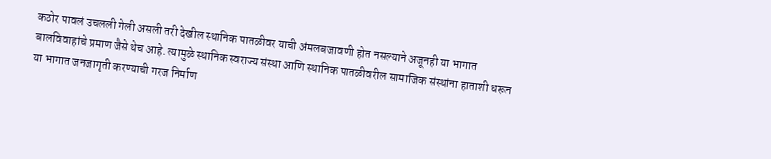कठोर पावलं उचलली गेली असली तरी देखील स्थानिक पातळीवर याची अंमलबजावणी होत नसल्याने अजूनही या भागात बालविवाहांचे प्रमाण जैसे थेच आहे. त्यामुळे स्थानिक स्वराज्य संस्था आणि स्थानिक पातळीवरील सामाजिक संस्थांना हाताशी धरून या भागात जनजागृती करण्याची गरज निर्माण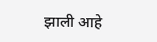झाली आहे